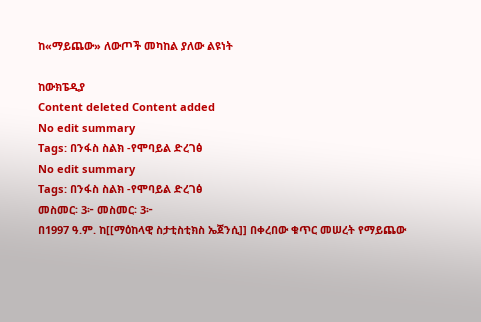ከ«ማይጨው» ለውጦች መካከል ያለው ልዩነት

ከውክፔዲያ
Content deleted Content added
No edit summary
Tags: በንፋስ ስልክ -የሞባይል ድረገፅ
No edit summary
Tags: በንፋስ ስልክ -የሞባይል ድረገፅ
መስመር፡ 3፦ መስመር፡ 3፦
በ1997 ዓ.ም. ከ[[ማዕከላዊ ስታቲስቲክስ ኤጀንሲ]] በቀረበው ቁጥር መሠረት የማይጨው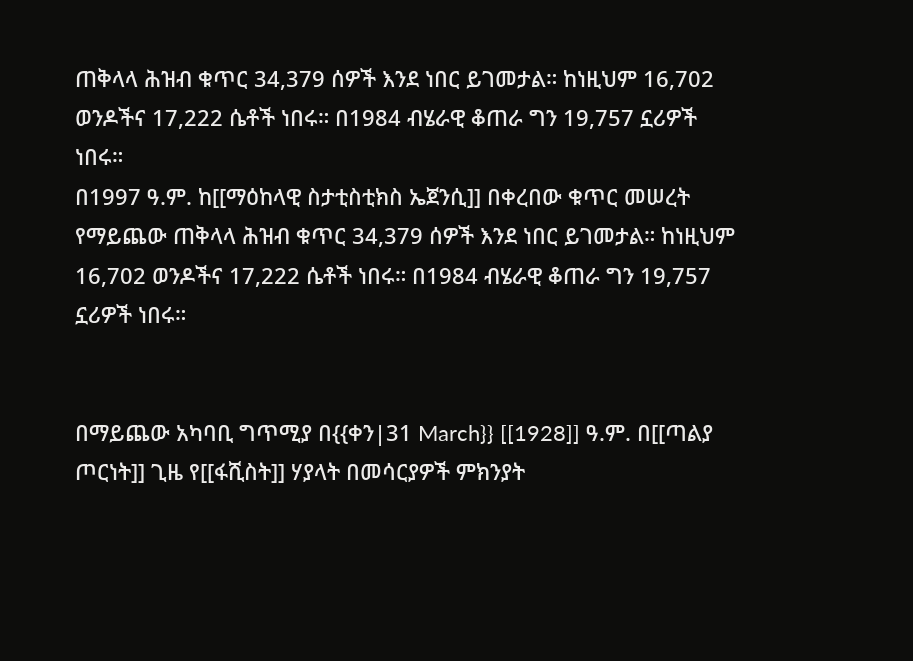ጠቅላላ ሕዝብ ቁጥር 34,379 ሰዎች እንደ ነበር ይገመታል። ከነዚህም 16,702 ወንዶችና 17,222 ሴቶች ነበሩ። በ1984 ብሄራዊ ቆጠራ ግን 19,757 ኗሪዎች ነበሩ።
በ1997 ዓ.ም. ከ[[ማዕከላዊ ስታቲስቲክስ ኤጀንሲ]] በቀረበው ቁጥር መሠረት የማይጨው ጠቅላላ ሕዝብ ቁጥር 34,379 ሰዎች እንደ ነበር ይገመታል። ከነዚህም 16,702 ወንዶችና 17,222 ሴቶች ነበሩ። በ1984 ብሄራዊ ቆጠራ ግን 19,757 ኗሪዎች ነበሩ።


በማይጨው አካባቢ ግጥሚያ በ{{ቀን|31 March}} [[1928]] ዓ.ም. በ[[ጣልያ ጦርነት]] ጊዜ የ[[ፋሺስት]] ሃያላት በመሳርያዎች ምክንያት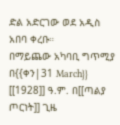ድል አድርገው ወደ አዲስ አበባ ቀረቡ።
በማይጨው አካባቢ ግጥሚያ በ{{ቀን|31 March}} [[1928]] ዓ.ም. በ[[ጣልያ ጦርነት]] ጊዜ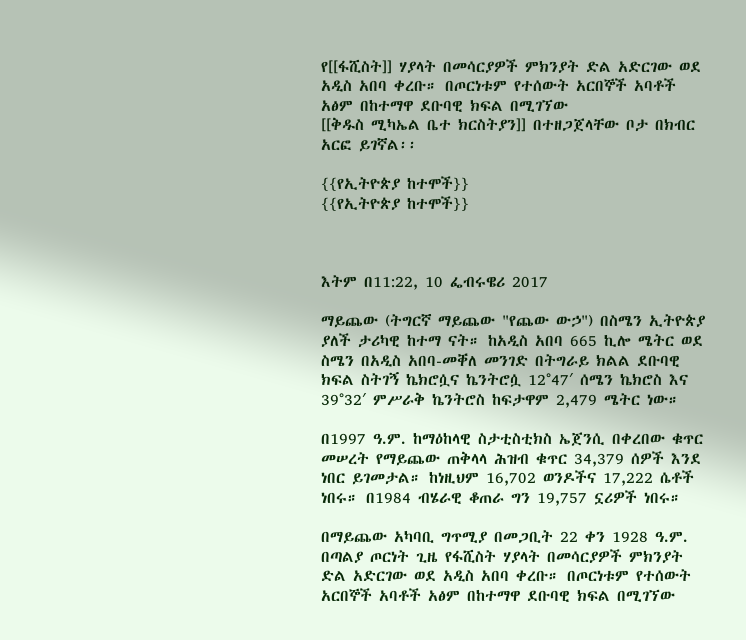የ[[ፋሺስት]] ሃያላት በመሳርያዎች ምክንያት ድል አድርገው ወደ አዲስ አበባ ቀረቡ። በጦርነቱም የተሰውት አርበኞች አባቶች አፅም በከተማዋ ደቡባዊ ክፍል በሚገኘው
[[ቅዱስ ሚካኤል ቤተ ክርስትያን]] በተዘጋጀላቸው ቦታ በክብር አርፎ ይገኛል፡፡

{{የኢትዮጵያ ከተሞች}}
{{የኢትዮጵያ ከተሞች}}



እትም በ11:22, 10 ፌብሩዌሪ 2017

ማይጨው (ትግርኛ ማይጨው "የጨው ውኃ") በስሜን ኢትዮጵያ ያለች ታሪካዊ ከተማ ናት። ከአዲስ አበባ 665 ኪሎ ሜትር ወደ ስሜን በአዲስ አበባ-መቐለ መንገድ በትግራይ ክልል ደቡባዊ ክፍል ስትገኝ ኬክሮሷና ኬንትሮሷ 12°47′ ሰሜን ኬክሮስ እና 39°32′ ምሥራቅ ኬንትሮስ ከፍታዋም 2,479 ሜትር ነው።

በ1997 ዓ.ም. ከማዕከላዊ ስታቲስቲክስ ኤጀንሲ በቀረበው ቁጥር መሠረት የማይጨው ጠቅላላ ሕዝብ ቁጥር 34,379 ሰዎች እንደ ነበር ይገመታል። ከነዚህም 16,702 ወንዶችና 17,222 ሴቶች ነበሩ። በ1984 ብሄራዊ ቆጠራ ግን 19,757 ኗሪዎች ነበሩ።

በማይጨው አካባቢ ግጥሚያ በመጋቢት 22 ቀን 1928 ዓ.ም. በጣልያ ጦርነት ጊዜ የፋሺስት ሃያላት በመሳርያዎች ምክንያት ድል አድርገው ወደ አዲስ አበባ ቀረቡ። በጦርነቱም የተሰውት አርበኞች አባቶች አፅም በከተማዋ ደቡባዊ ክፍል በሚገኘው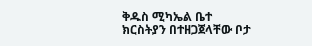ቅዱስ ሚካኤል ቤተ ክርስትያን በተዘጋጀላቸው ቦታ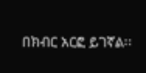በክብር አርፎ ይገኛል፡፡